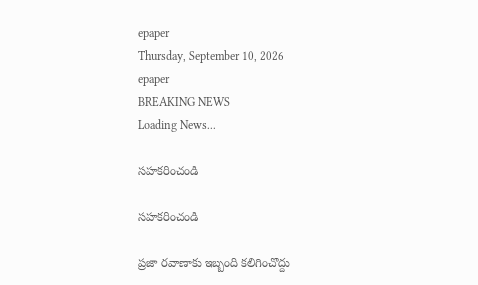epaper
Thursday, September 10, 2026
epaper
BREAKING NEWS
Loading News...

స‌హ‌క‌రించండి

స‌హ‌క‌రించండి

ప్రజా రవాణాకు ఇబ్బంది క‌లిగించొద్దు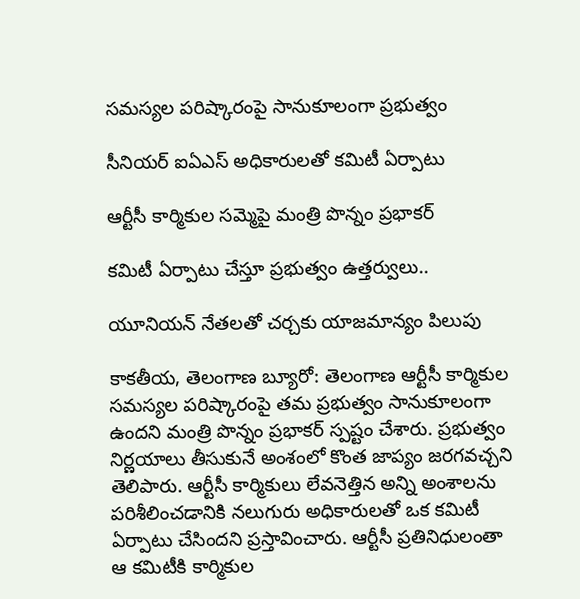సమస్యల పరిష్కారంపై సానుకూలంగా ప్రభుత్వం

సీనియర్ ఐఏఎస్ అధికారులతో కమిటీ ఏర్పాటు

ఆర్టీసీ కార్మికుల స‌మ్మెపై మంత్రి పొన్నం ప్ర‌భాక‌ర్

కమిటీ ఏర్పాటు చేస్తూ ప్రభుత్వం ఉత్తర్వులు..

యూనియ‌న్ నేత‌ల‌తో చ‌ర్చ‌కు యాజ‌మాన్యం పిలుపు

కాక‌తీయ‌, తెలంగాణ బ్యూరో: తెలంగాణ ఆర్టీసీ కార్మికుల సమస్యల పరిష్కారంపై తమ ప్రభుత్వం సానుకూలంగా ఉందని మంత్రి పొన్నం ప్రభాకర్ స్పష్టం చేశారు. ప్రభుత్వం నిర్ణయాలు తీసుకునే అంశంలో కొంత జాప్యం జరగవచ్చని తెలిపారు. ఆర్టీసీ కార్మికులు లేవనెత్తిన అన్ని అంశాలను పరిశీలించడానికి నలుగురు అధికారులతో ఒక కమిటీ ఏర్పాటు చేసిందని ప్రస్తావించారు. ఆర్టీసీ ప్రతినిధులంతా ఆ కమిటీకి కార్మికుల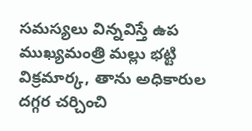సమస్యలు విన్నవిస్తే ఉప ముఖ్యమంత్రి మల్లు భట్టి విక్రమార్క, తాను అధికారుల దగ్గర చర్చించి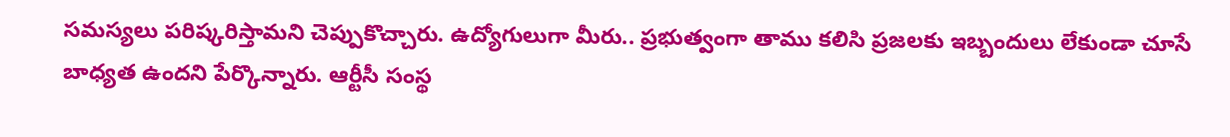సమస్యలు పరిష్కరిస్తామని చెప్పుకొచ్చారు. ఉద్యోగులుగా మీరు.. ప్రభుత్వంగా తాము కలిసి ప్రజలకు ఇబ్బందులు లేకుండా చూసే బాధ్యత ఉందని పేర్కొన్నారు. ఆర్టీసీ సంస్థ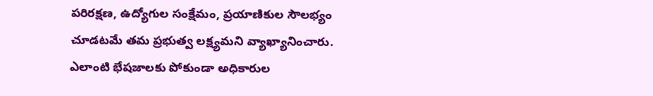పరిరక్షణ, ఉద్యోగుల సంక్షేమం, ప్రయాణికుల సౌలభ్యం చూడటమే తమ ప్రభుత్వ లక్ష్యమని వ్యాఖ్యానించారు. ఎలాంటి భేషజాలకు పోకుండా అధికారుల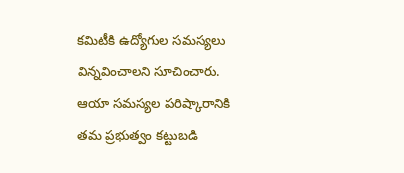కమిటీకి ఉద్యోగుల సమస్యలు విన్నవించాలని సూచించారు. ఆయా సమస్యల పరిష్కారానికి తమ ప్రభుత్వం కట్టుబడి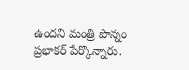ఉందని మంత్రి పొన్నం ప్రభాకర్ పేర్కొన్నారు.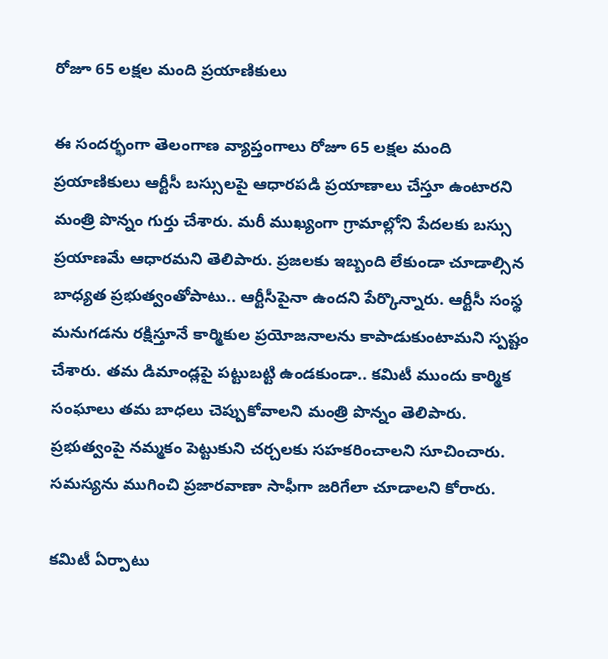రోజూ 65 లక్షల మంది ప్రయాణికులు

ఈ సందర్భంగా తెలంగాణ వ్యాప్తంగాలు రోజూ 65 లక్షల మంది ప్రయాణికులు ఆర్టీసీ బస్సులపై ఆధారపడి ప్రయాణాలు చేస్తూ ఉంటారని మంత్రి పొన్నం గుర్తు చేశారు. మరీ ముఖ్యంగా గ్రామాల్లోని పేదలకు బస్సు ప్రయాణమే ఆధారమని తెలిపారు. ప్రజలకు ఇబ్బంది లేకుండా చూడాల్సిన బాధ్యత ప్రభుత్వంతోపాటు.. ఆర్టీసీపైనా ఉందని పేర్కొన్నారు. ఆర్టీసీ సంస్థ మనుగడను రక్షిస్తూనే కార్మికుల ప్రయోజనాలను కాపాడుకుంటామని స్పష్టం చేశారు. తమ డిమాండ్లపై పట్టుబట్టి ఉండకుండా.. కమిటీ ముందు కార్మిక సంఘాలు తమ బాధలు చెప్పుకోవాలని మంత్రి పొన్నం తెలిపారు. ప్రభుత్వంపై నమ్మకం పెట్టుకుని చర్చలకు సహకరించాలని సూచించారు. సమస్యను ముగించి ప్రజారవాణా సాఫీగా జరిగేలా చూడాలని కోరారు.

కమిటీ ఏర్పాటు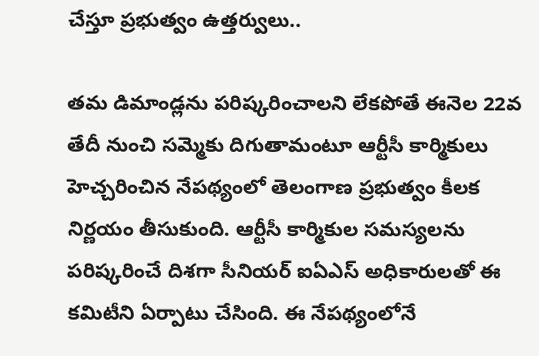చేస్తూ ప్రభుత్వం ఉత్తర్వులు..

తమ డిమాండ్లను పరిష్కరించాలని లేకపోతే ఈనెల 22వ తేదీ నుంచి సమ్మెకు దిగుతామంటూ ఆర్టీసీ కార్మికులు హెచ్చరించిన నేపథ్యంలో తెలంగాణ ప్రభుత్వం కీలక నిర్ణయం తీసుకుంది. ఆర్టీసీ కార్మికుల సమస్యలను పరిష్కరించే దిశగా సీనియర్ ఐఏఎస్ అధికారులతో ఈ కమిటీని ఏర్పాటు చేసింది. ఈ నేపథ్యంలోనే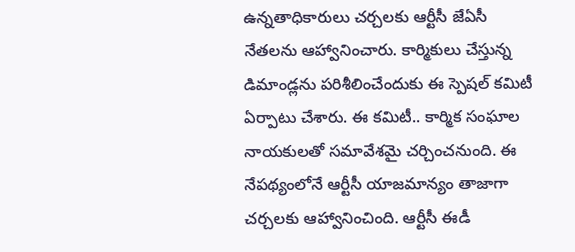ఉన్నతాధికారులు చర్చలకు ఆర్టీసీ జేఏసీ నేతలను ఆహ్వానించారు. కార్మికులు చేస్తున్న డిమాండ్లను పరిశీలించేందుకు ఈ స్పెషల్ కమిటీ ఏర్పాటు చేశారు. ఈ కమిటీ.. కార్మిక సంఘాల నాయకులతో సమావేశమై చర్చించనుంది. ఈ నేపథ్యంలోనే ఆర్టీసీ యాజమాన్యం తాజాగా చర్చలకు ఆహ్వానించింది. ఆర్టీసీ ఈడీ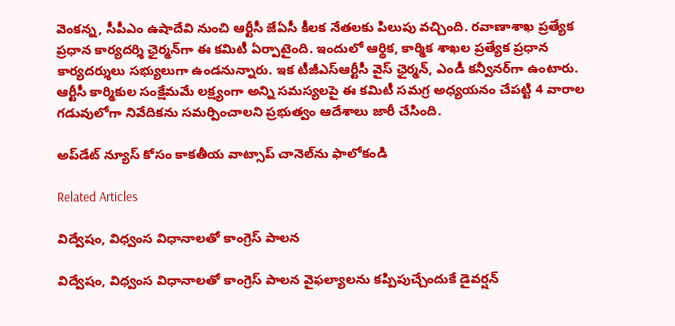వెంకన్న, సీపీఎం ఉషాదేవి నుంచి ఆర్టీసీ జేఏసీ కీలక నేతలకు పిలుపు వచ్చింది. రవాణాశాఖ ప్రత్యేక ప్రధాన కార్యదర్శి ఛైర్మన్‌గా ఈ కమిటీ ఏర్పాటైంది. ఇందులో ఆర్థిక, కార్మిక శాఖల ప్రత్యేక ప్రధాన కార్యదర్శులు సభ్యులుగా ఉండనున్నారు. ఇక టీజీఎస్ఆర్టీసీ వైస్ ఛైర్మన్, ఎండీ కన్వీనర్‌గా ఉంటారు. ఆర్టీసీ కార్మికుల సంక్షేమమే లక్ష్యంగా అన్ని సమస్యలపై ఈ కమిటీ సమగ్ర అధ్యయనం చేపట్టి 4 వారాల గడువులోగా నివేదికను సమర్పించాలని ప్రభుత్వం ఆదేశాలు జారీ చేసింది.

అప్‌డేట్ న్యూస్ కోసం కాక‌తీయ వాట్సాప్ చానెల్‌ను ఫాలోకండి

Related Articles

విద్వేషం, విధ్వంస విధానాలతో కాంగ్రెస్‌ పాలన

విద్వేషం, విధ్వంస విధానాలతో కాంగ్రెస్‌ పాలన వైఫల్యాలను కప్పిపుచ్చేందుకే డైవర్షన్‌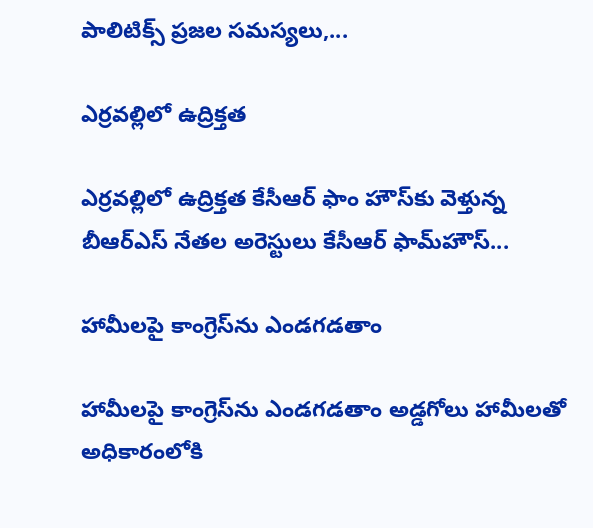పాలిటిక్స్‌ ప్రజల సమస్యలు,...

ఎర్రవల్లిలో ఉద్రిక్తత

ఎర్రవల్లిలో ఉద్రిక్తత కేసీఆర్ ఫాం హౌస్‌కు వెళ్తున్న బీఆర్‌ఎస్‌ నేతల అరెస్టులు కేసీఆర్‌ ఫామ్‌హౌస్‌...

హామీలపై కాంగ్రెస్‌ను ఎండగడతాం

హామీలపై కాంగ్రెస్‌ను ఎండగడతాం అడ్డగోలు హామీలతో అధికారంలోకి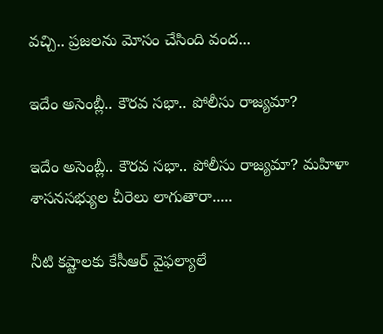వచ్చి.. ప్రజలను మోసం చేసింది వంద...

ఇదేం అసెంబ్లీ.. కౌరవ సభా.. పోలీసు రాజ్యమా?

ఇదేం అసెంబ్లీ.. కౌరవ సభా.. పోలీసు రాజ్యమా? మహిళా శాసనసభ్యుల చీరెలు లాగుతారా.....

నీటి కష్టాలకు కేసీఆర్‌ వైఫల్యాలే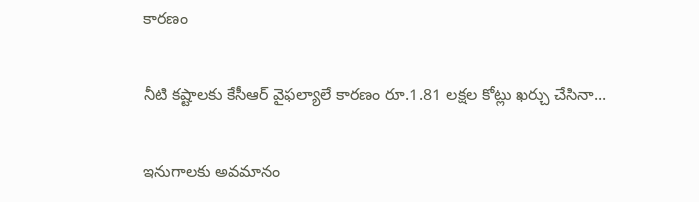కార‌ణం

నీటి కష్టాలకు కేసీఆర్‌ వైఫల్యాలే కార‌ణం రూ.1.81 లక్షల కోట్లు ఖర్చు చేసినా...

ఇనుగాల‌కు అవ‌మానం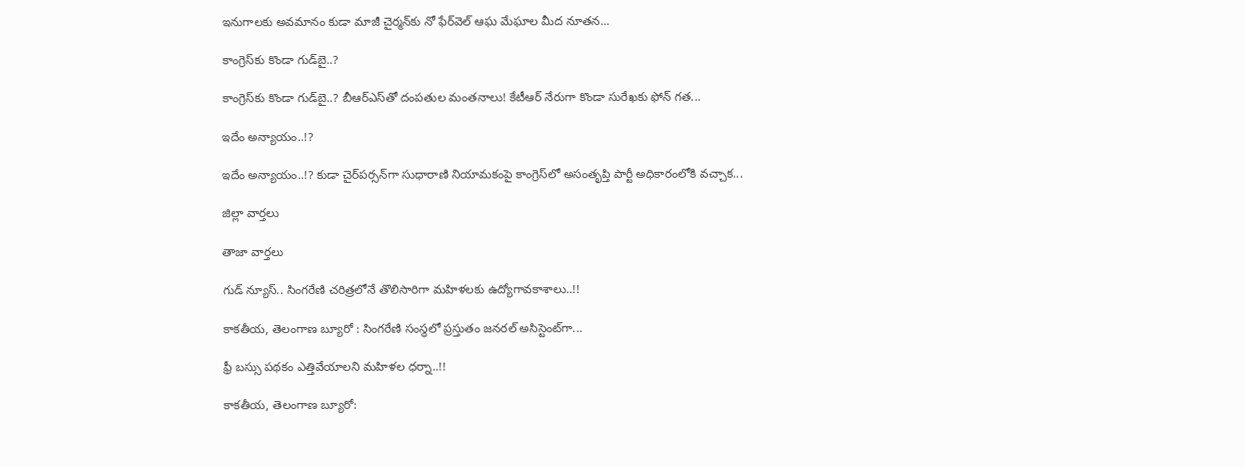ఇనుగాల‌కు అవ‌మానం కుడా మాజీ చైర్మ‌న్‌కు నో ఫేర్‌వెల్ ఆఘ మేఘాల మీద నూత‌న...

కాంగ్రెస్‌కు కొండా గుడ్‌బై..?

కాంగ్రెస్‌కు కొండా గుడ్‌బై..? బీఆర్ఎస్‌తో దంప‌తుల‌ మంతనాలు! కేటీఆర్‌ నేరుగా కొండా సురేఖకు ఫోన్‌ గత...

ఇదేం అన్యాయం..!?

ఇదేం అన్యాయం..!? కుడా చైర్‌ప‌ర్స‌న్‌గా సుధారాణి నియామ‌కంపై కాంగ్రెస్‌లో అసంతృప్తి పార్టీ అధికారంలోకి వ‌చ్చాక...

జిల్లా వార్త‌లు

తాజా వార్త‌లు

గుడ్ న్యూస్.. సింగరేణి చరిత్రలోనే తొలిసారిగా మ‌హిళ‌ల‌కు ఉద్యోగావ‌కాశాలు..!!

కాక‌తీయ‌, తెలంగాణ బ్యూరో : సింగరేణి సంస్థలో ప్రస్తుతం జనరల్ అసిస్టెంట్‌గా...

ఫ్రీ బస్సు పథకం ఎత్తివేయాలని మహిళల ధర్నా..!!

కాకతీయ, తెలంగాణ బ్యూరో: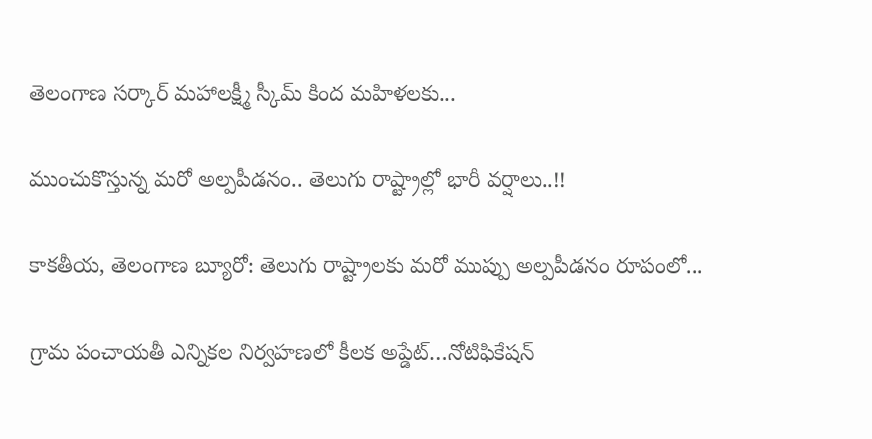తెలంగాణ సర్కార్ మహాలక్ష్మీ స్కీమ్ కింద మహిళలకు...

ముంచుకొస్తున్న మరో అల్పపీడనం.. తెలుగు రాష్ట్రాల్లో భారీ వర్షాలు..!!

కాకతీయ, తెలంగాణ బ్యూరో: తెలుగు రాష్ట్రాలకు మరో ముప్పు అల్పపీడనం రూపంలో...

గ్రామ పంచాయ‌తీ ఎన్నిక‌ల నిర్వ‌హ‌ణ‌లో కీల‌క అప్డేట్‌…నోటిఫికేషన్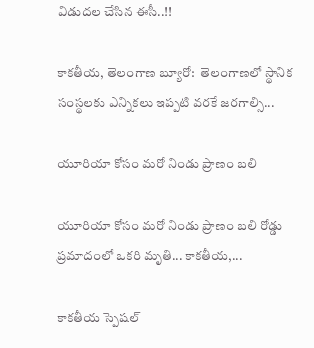విడుదల చేసిన ఈసీ..!!

కాకతీయ, తెలంగాణ బ్యూరో:  తెలంగాణలో స్థానిక సంస్థలకు ఎన్నికలు ఇప్పటి వరకే జరగాల్సి...

యూరియా కోసం మరో నిండు ప్రాణం బలి

యూరియా కోసం మరో నిండు ప్రాణం బలి రోడ్డు ప్రమాదంలో ఒకరి మృతి... కాకతీయ,...

కాక‌తీయ స్పెష‌ల్‌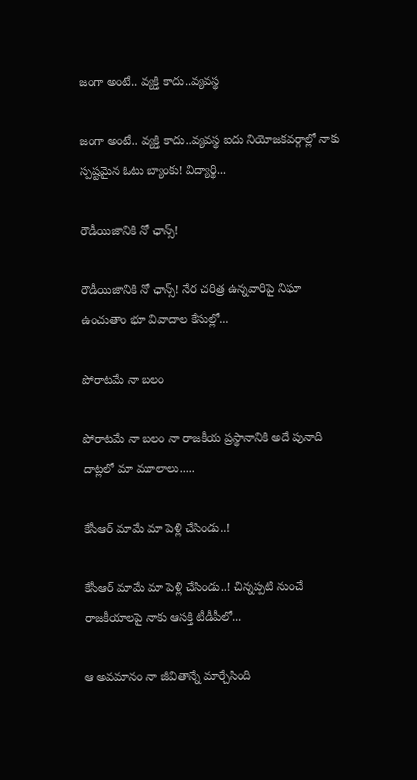జంగా అంటే.. వ్య‌క్తి కాదు..వ్య‌వస్థ‌

జంగా అంటే.. వ్య‌క్తి కాదు..వ్య‌వస్థ‌ ఐదు నియోజ‌క‌వ‌ర్గాల్లో నాకు స్ప‌ష్ట‌మైన ఓటు బ్యాంకు! విద్యార్థి...

రౌడీయిజానికి నో ఛాన్స్‌!

రౌడీయిజానికి నో ఛాన్స్‌! నేర చరిత్ర ఉన్న‌వారిపై నిఘా ఉంచుతాం భూ వివాదాల కేసుల్లో...

పోరాటమే నా బలం

పోరాటమే నా బలం నా రాజకీయ ప్రస్థానానికి అదే పునాది దాట్లలో మా మూలాలు.....

కేసీఆర్‌ మామే మా పెళ్లి చేసిండు..!

కేసీఆర్‌ మామే మా పెళ్లి చేసిండు..! చిన్నప్ప‌టి నుంచే రాజకీయాలపై నాకు ఆసక్తి టీడీపీలో...

ఆ అవమానం నా జీవితాన్నే మార్చేసింది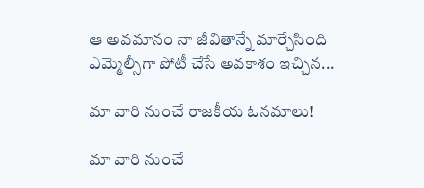ఆ అవమానం నా జీవితాన్నే మార్చేసింది ఎమ్మెల్సీగా పోటీ చేసే అవ‌కాశం ఇచ్చిన...

మా వారి నుంచే రాజకీయ ఓనమాలు!

మా వారి నుంచే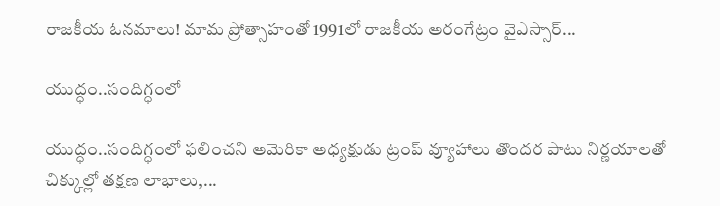రాజకీయ ఓనమాలు! మామ ప్రోత్సాహంతో 1991లో రాజకీయ అరంగేట్రం వైఎస్సార్‌...

యుద్ధం..సందిగ్ధంలో

యుద్ధం..సందిగ్ధంలో ఫ‌లించని అమెరికా అధ్య‌క్షుడు ట్రంప్ వ్యూహాలు తొంద‌ర పాటు నిర్ణ‌యాల‌తో చిక్కుల్లో తక్షణ లాభాలు,...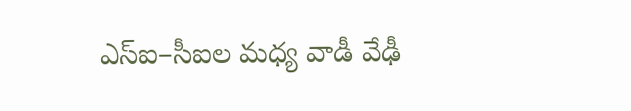ఎస్ఐ–సీఐల మ‌ధ్య వాడీ వేఢీ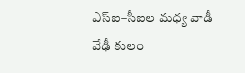ఎస్ఐ–సీఐల మ‌ధ్య వాడీ వేఢీ కులం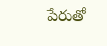పేరుతో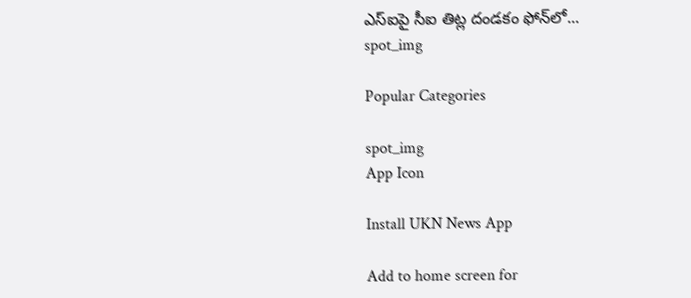ఎస్ఐపై సీఐ తిట్ల దండ‌కం ఫోన్‌లో...
spot_img

Popular Categories

spot_img
App Icon

Install UKN News App

Add to home screen for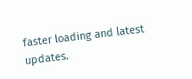faster loading and latest updates.